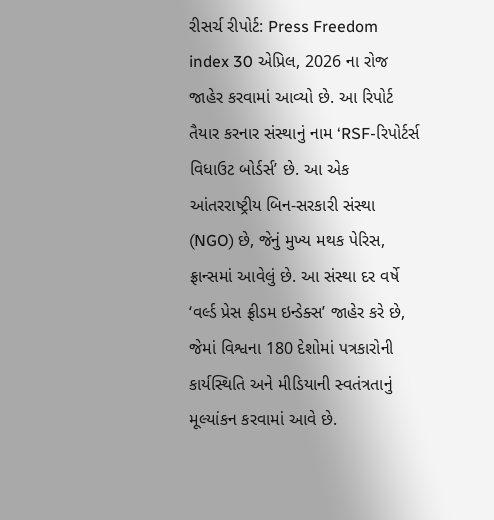રીસર્ચ રીપોર્ટ: Press Freedom index 30 એપ્રિલ, 2026 ના રોજ જાહેર કરવામાં આવ્યો છે. આ રિપોર્ટ તૈયાર કરનાર સંસ્થાનું નામ ‘RSF-રિપોર્ટર્સ વિધાઉટ બોર્ડર્સ’ છે. આ એક આંતરરાષ્ટ્રીય બિન-સરકારી સંસ્થા (NGO) છે, જેનું મુખ્ય મથક પેરિસ, ફ્રાન્સમાં આવેલું છે. આ સંસ્થા દર વર્ષે ‘વર્લ્ડ પ્રેસ ફ્રીડમ ઇન્ડેક્સ’ જાહેર કરે છે, જેમાં વિશ્વના 180 દેશોમાં પત્રકારોની કાર્યસ્થિતિ અને મીડિયાની સ્વતંત્રતાનું મૂલ્યાંકન કરવામાં આવે છે.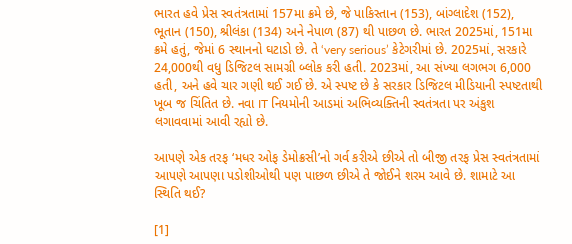ભારત હવે પ્રેસ સ્વતંત્રતામાં 157મા ક્રમે છે, જે પાકિસ્તાન (153), બાંગ્લાદેશ (152), ભૂતાન (150), શ્રીલંકા (134) અને નેપાળ (87) થી પાછળ છે. ભારત 2025માં, 151મા ક્રમે હતું, જેમાં 6 સ્થાનનો ઘટાડો છે. તે ‘very serious’ કેટેગરીમાં છે. 2025માં, સરકારે 24,000થી વધુ ડિજિટલ સામગ્રી બ્લોક કરી હતી. 2023માં, આ સંખ્યા લગભગ 6,000 હતી, અને હવે ચાર ગણી થઈ ગઈ છે. એ સ્પષ્ટ છે કે સરકાર ડિજિટલ મીડિયાની સ્પષ્ટતાથી ખૂબ જ ચિંતિત છે. નવા IT નિયમોની આડમાં અભિવ્યક્તિની સ્વતંત્રતા પર અંકુશ લગાવવામાં આવી રહ્યો છે.

આપણે એક તરફ ‘મધર ઓફ ડેમોક્રસી’નો ગર્વ કરીએ છીએ તો બીજી તરફ પ્રેસ સ્વતંત્રતામાં આપણે આપણા પડોશીઓથી પણ પાછળ છીએ તે જોઈને શરમ આવે છે. શામાટે આ સ્થિતિ થઈ?

[1]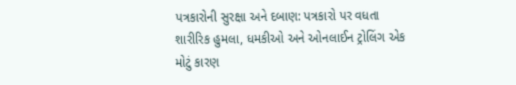પત્રકારોની સુરક્ષા અને દબાણ: પત્રકારો પર વધતા શારીરિક હુમલા, ધમકીઓ અને ઓનલાઈન ટ્રોલિંગ એક મોટું કારણ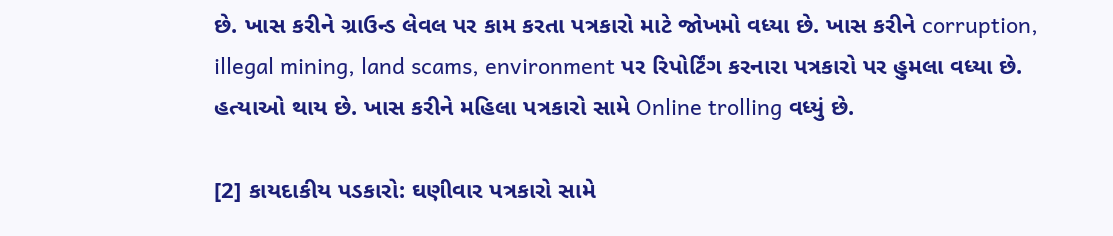છે. ખાસ કરીને ગ્રાઉન્ડ લેવલ પર કામ કરતા પત્રકારો માટે જોખમો વધ્યા છે. ખાસ કરીને corruption, illegal mining, land scams, environment પર રિપોર્ટિંગ કરનારા પત્રકારો પર હુમલા વધ્યા છે. હત્યાઓ થાય છે. ખાસ કરીને મહિલા પત્રકારો સામે Online trolling વધ્યું છે.

[2] કાયદાકીય પડકારો: ઘણીવાર પત્રકારો સામે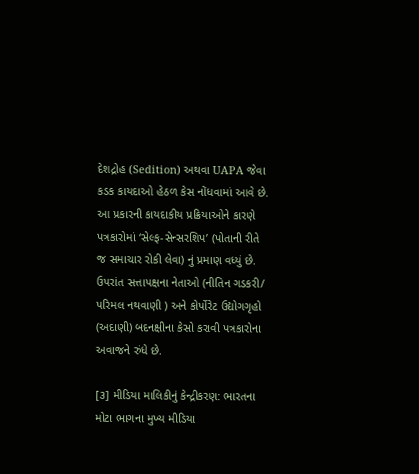દેશદ્રોહ (Sedition) અથવા UAPA જેવા કડક કાયદાઓ હેઠળ કેસ નોંધવામાં આવે છે. આ પ્રકારની કાયદાકીય પ્રક્રિયાઓને કારણે પત્રકારોમાં ‘સેલ્ફ-સેન્સરશિપ’ (પોતાની રીતે જ સમાચાર રોકી લેવા) નું પ્રમાણ વધ્યું છે. ઉપરાંત સત્તાપક્ષના નેતાઓ (નીતિન ગડકરી/ પરિમલ નથવાણી ) અને કોર્પોરેટ ઉદ્યોગગૃહો (અદાણી) બદનક્ષીના કેસો કરાવી પત્રકારોના અવાજને રુંધે છે.

[૩] મીડિયા માલિકીનું કેન્દ્રીકરણ: ભારતના મોટા ભાગના મુખ્ય મીડિયા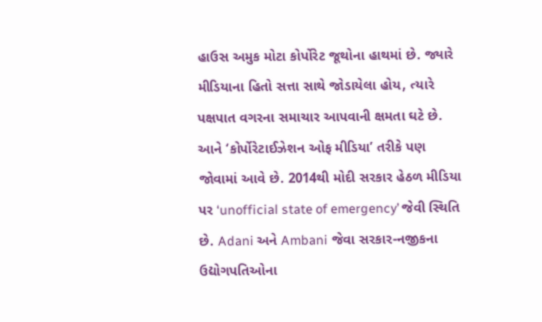હાઉસ અમુક મોટા કોર્પોરેટ જૂથોના હાથમાં છે. જ્યારે મીડિયાના હિતો સત્તા સાથે જોડાયેલા હોય, ત્યારે પક્ષપાત વગરના સમાચાર આપવાની ક્ષમતા ઘટે છે. આને ‘કોર્પોરેટાઈઝેશન ઓફ મીડિયા’ તરીકે પણ જોવામાં આવે છે. 2014થી મોદી સરકાર હેઠળ મીડિયા પર ‘unofficial state of emergency’ જેવી સ્થિતિ છે. Adani અને Ambani જેવા સરકાર-નજીકના ઉદ્યોગપતિઓના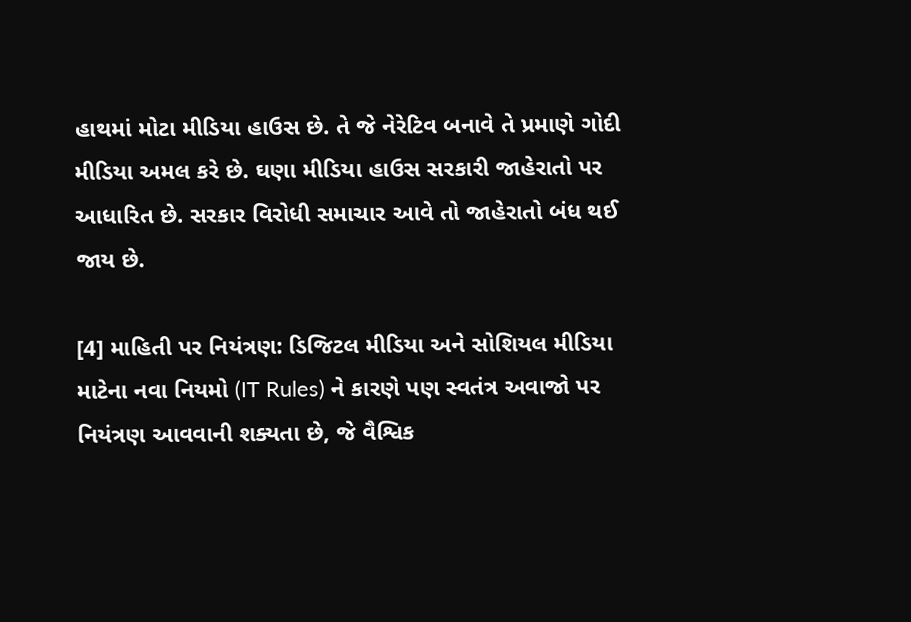હાથમાં મોટા મીડિયા હાઉસ છે. તે જે નેરેટિવ બનાવે તે પ્રમાણે ગોદી મીડિયા અમલ કરે છે. ઘણા મીડિયા હાઉસ સરકારી જાહેરાતો પર આધારિત છે. સરકાર વિરોધી સમાચાર આવે તો જાહેરાતો બંધ થઈ જાય છે.

[4] માહિતી પર નિયંત્રણ: ડિજિટલ મીડિયા અને સોશિયલ મીડિયા માટેના નવા નિયમો (IT Rules) ને કારણે પણ સ્વતંત્ર અવાજો પર નિયંત્રણ આવવાની શક્યતા છે, જે વૈશ્વિક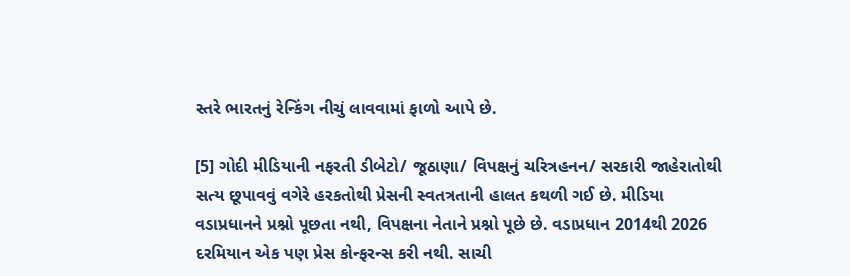સ્તરે ભારતનું રેન્કિંગ નીચું લાવવામાં ફાળો આપે છે.

[5] ગોદી મીડિયાની નફરતી ડીબેટો/ જૂઠાણા/ વિપક્ષનું ચરિત્રહનન/ સરકારી જાહેરાતોથી સત્ય છૂપાવવું વગેરે હરકતોથી પ્રેસની સ્વતત્રતાની હાલત કથળી ગઈ છે. મીડિયા વડાપ્રધાનને પ્રશ્નો પૂછતા નથી, વિપક્ષના નેતાને પ્રશ્નો પૂછે છે. વડાપ્રધાન 2014થી 2026 દરમિયાન એક પણ પ્રેસ કોન્ફરન્સ કરી નથી. સાચી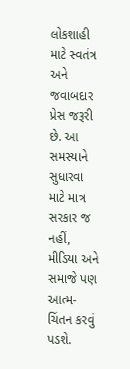લોકશાહી માટે સ્વતંત્ર અને જવાબદાર પ્રેસ જરૂરી છે. આ સમસ્યાને સુધારવા માટે માત્ર સરકાર જ નહીં, મીડિયા અને સમાજે પણ આત્મ-ચિંતન કરવું પડશે.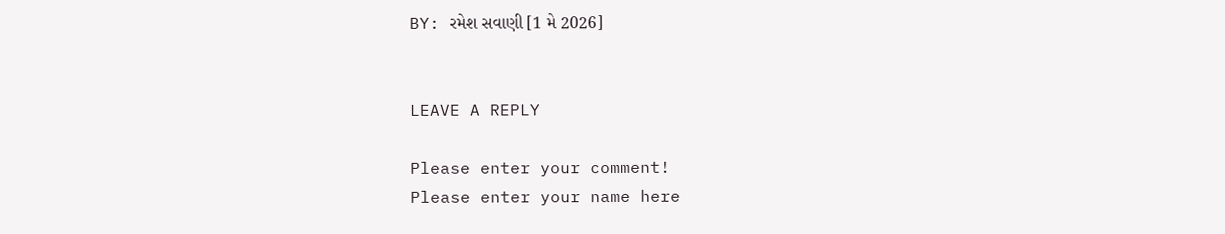BY: રમેશ સવાણી [1 મે 2026]


LEAVE A REPLY

Please enter your comment!
Please enter your name here